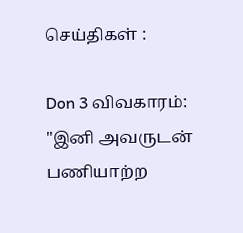செய்திகள் :

Don 3 விவகாரம்: "இனி அவருடன் பணியாற்ற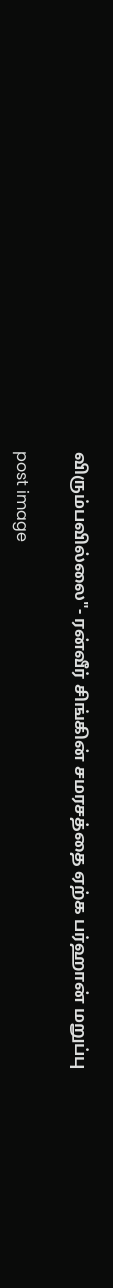விரும்பவில்லை"- ரன்வீர் சிங்கின் சமரசத்தை ஏற்க பர்ஹான் மறுப்பு

post image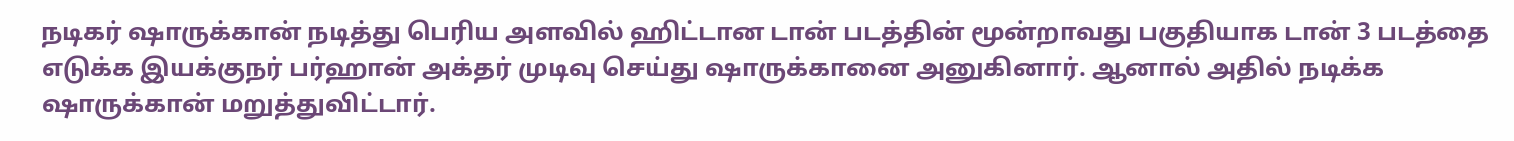நடிகர் ஷாருக்கான் நடித்து பெரிய அளவில் ஹிட்டான டான் படத்தின் மூன்றாவது பகுதியாக டான் 3 படத்தை எடுக்க இயக்குநர் பர்ஹான் அக்தர் முடிவு செய்து ஷாருக்கானை அனுகினார். ஆனால் அதில் நடிக்க ஷாருக்கான் மறுத்துவிட்டார்.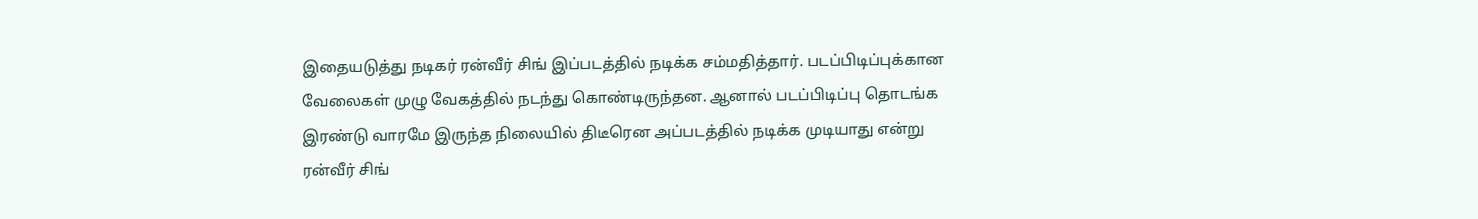இதையடுத்து நடிகர் ரன்வீர் சிங் இப்படத்தில் நடிக்க சம்மதித்தார். படப்பிடிப்புக்கான வேலைகள் முழு வேகத்தில் நடந்து கொண்டிருந்தன. ஆனால் படப்பிடிப்பு தொடங்க இரண்டு வாரமே இருந்த நிலையில் திடீரென அப்படத்தில் நடிக்க முடியாது என்று ரன்வீர் சிங்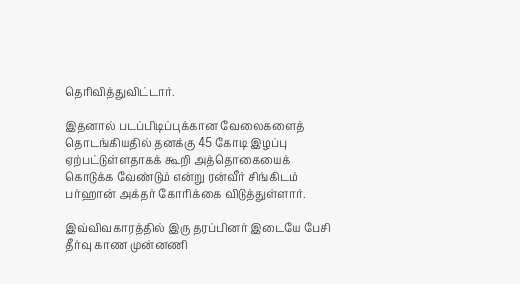தெரிவித்துவிட்டார்.

இதனால் படப்பிடிப்புக்கான வேலைகளைத் தொடங்கியதில் தனக்கு 45 கோடி இழப்பு ஏற்பட்டுள்ளதாகக் கூறி அத்தொகையைக் கொடுக்க வேண்டும் என்று ரன்வீர் சிங்கிடம் பர்ஹான் அக்தர் கோரிக்கை விடுத்துள்ளார்.

இவ்விவகாரத்தில் இரு தரப்பினர் இடையே பேசி தீர்வு காண முன்னணி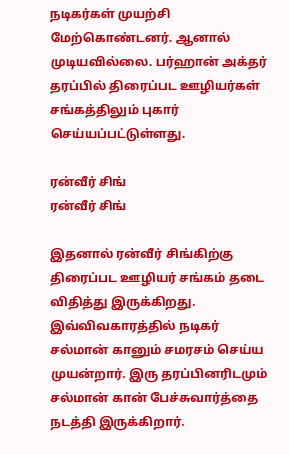நடிகர்கள் முயற்சி மேற்கொண்டனர். ஆனால் முடியவில்லை. பர்ஹான் அக்தர் தரப்பில் திரைப்பட ஊழியர்கள் சங்கத்திலும் புகார் செய்யப்பட்டுள்ளது.

ரன்வீர் சிங்
ரன்வீர் சிங்

இதனால் ரன்வீர் சிங்கிற்கு திரைப்பட ஊழியர் சங்கம் தடை விதித்து இருக்கிறது. இவ்விவகாரத்தில் நடிகர் சல்மான் கானும் சமரசம் செய்ய முயன்றார். இரு தரப்பினரிடமும் சல்மான் கான் பேச்சுவார்த்தை நடத்தி இருக்கிறார்.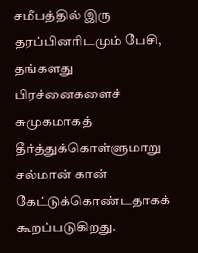சமீபத்தில் இரு தரப்பினரிடமும் பேசி, தங்களது பிரச்னைகளைச் சுமுகமாகத் தீர்த்துக்கொள்ளுமாறு சல்மான் கான் கேட்டுக்கொண்டதாகக் கூறப்படுகிறது.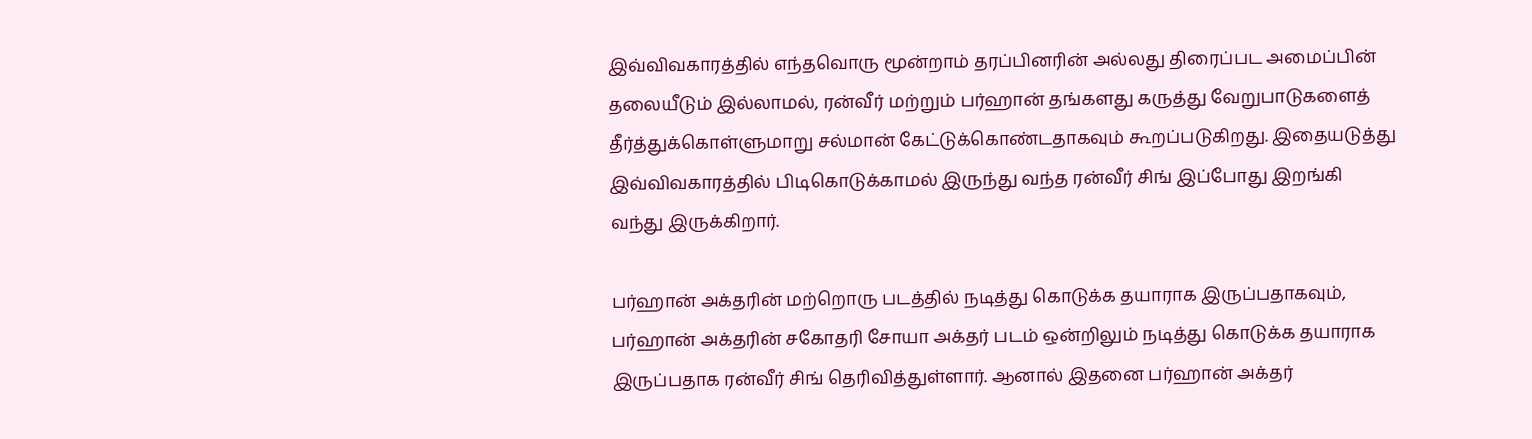இவ்விவகாரத்தில் எந்தவொரு மூன்றாம் தரப்பினரின் அல்லது திரைப்பட அமைப்பின் தலையீடும் இல்லாமல், ரன்வீர் மற்றும் பர்ஹான் தங்களது கருத்து வேறுபாடுகளைத் தீர்த்துக்கொள்ளுமாறு சல்மான் கேட்டுக்கொண்டதாகவும் கூறப்படுகிறது. இதையடுத்து இவ்விவகாரத்தில் பிடிகொடுக்காமல் இருந்து வந்த ரன்வீர் சிங் இப்போது இறங்கி வந்து இருக்கிறார்.

பர்ஹான் அக்தரின் மற்றொரு படத்தில் நடித்து கொடுக்க தயாராக இருப்பதாகவும், பர்ஹான் அக்தரின் சகோதரி சோயா அக்தர் படம் ஒன்றிலும் நடித்து கொடுக்க தயாராக இருப்பதாக ரன்வீர் சிங் தெரிவித்துள்ளார். ஆனால் இதனை பர்ஹான் அக்தர்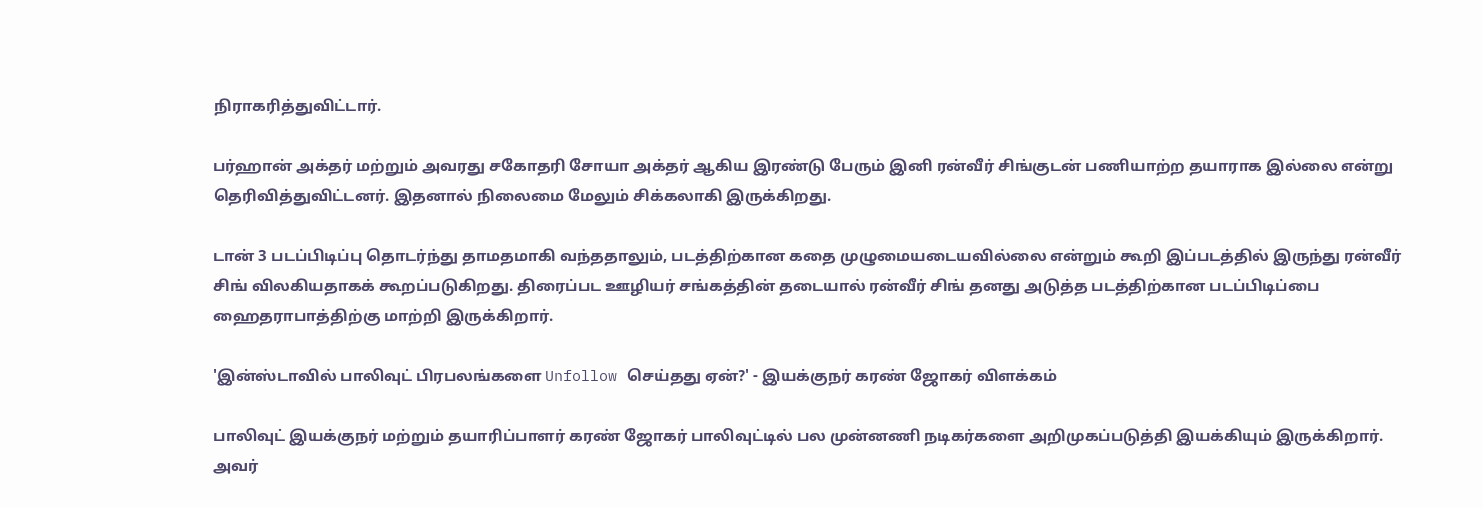நிராகரித்துவிட்டார்.

பர்ஹான் அக்தர் மற்றும் அவரது சகோதரி சோயா அக்தர் ஆகிய இரண்டு பேரும் இனி ரன்வீர் சிங்குடன் பணியாற்ற தயாராக இல்லை என்று தெரிவித்துவிட்டனர். இதனால் நிலைமை மேலும் சிக்கலாகி இருக்கிறது.

டான் 3 படப்பிடிப்பு தொடர்ந்து தாமதமாகி வந்ததாலும், படத்திற்கான கதை முழுமையடையவில்லை என்றும் கூறி இப்படத்தில் இருந்து ரன்வீர் சிங் விலகியதாகக் கூறப்படுகிறது. திரைப்பட ஊழியர் சங்கத்தின் தடையால் ரன்வீர் சிங் தனது அடுத்த படத்திற்கான படப்பிடிப்பை ஹைதராபாத்திற்கு மாற்றி இருக்கிறார்.

'இன்ஸ்டாவில் பாலிவுட் பிரபலங்களை Unfollow செய்தது ஏன்?' - இயக்குநர் கரண் ஜோகர் விளக்கம்

பாலிவுட் இயக்குநர் மற்றும் தயாரிப்பாளர் கரண் ஜோகர் பாலிவுட்டில் பல முன்னணி நடிகர்களை அறிமுகப்படுத்தி இயக்கியும் இருக்கிறார். அவர்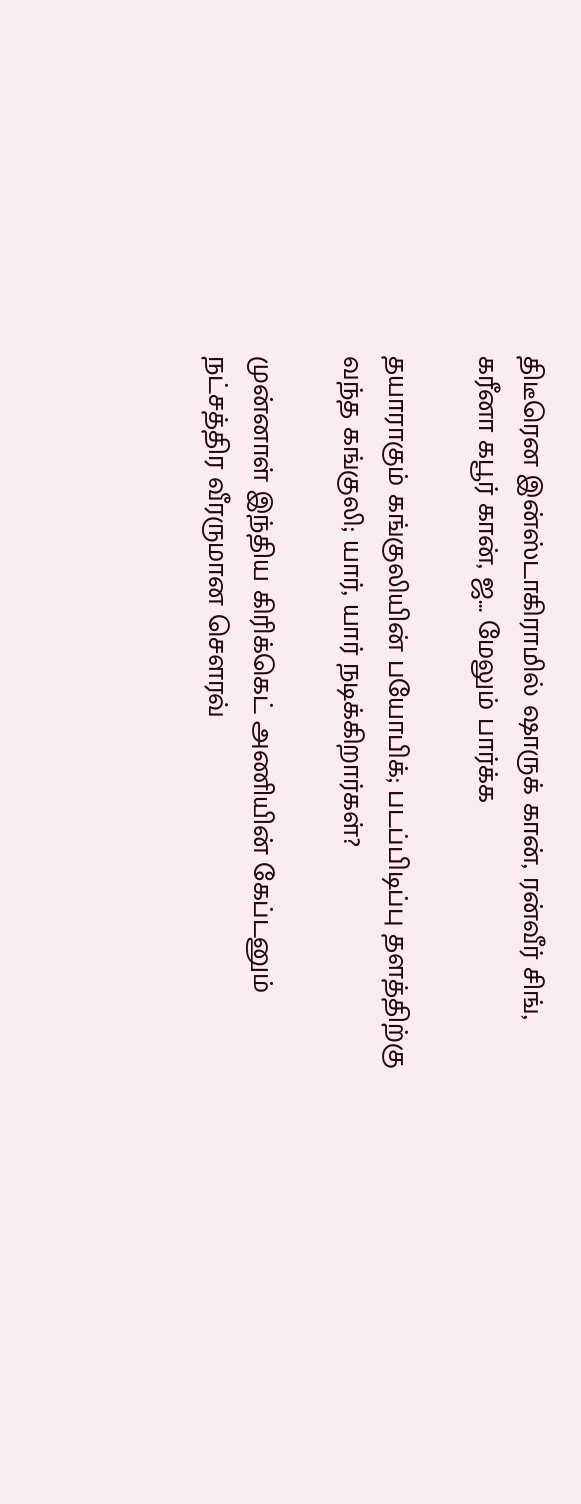திடீரென இன்ஸ்டாகிராமில் ஷாருக் கான், ரன்வீர் சிங், கரீனா கபூர் கான், ஜ... மேலும் பார்க்க

தயாராகும் கங்குலியின் பயோபிக்; படப்பிடிப்பு தளத்திற்கு வந்த கங்குலி; யார், யார் நடிக்கிறார்கள்?

முன்னாள் இந்திய கிரிக்கெட் அணியின் கேப்டனும் நட்சத்திர வீரருமான சௌரவ்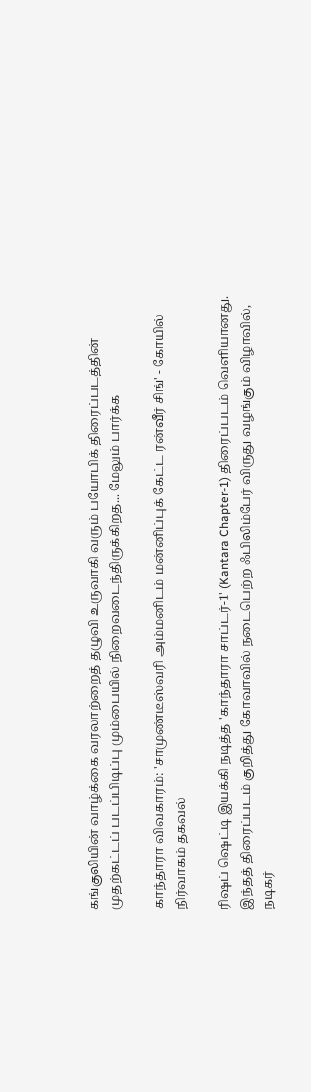கங்குலியின் வாழ்க்கை வரலாற்றைத் தழுவி உருவாகி வரும் பயோபிக் திரைப்படத்தின் முதற்கட்டப் படப்பிடிப்பு மும்பையில் நிறைவடைந்திருக்கிறத... மேலும் பார்க்க

காந்தாரா விவகாரம்: 'சாமுண்டீஸ்வரி அம்மனிடம் மன்னிப்புக் கேட்ட ரன்வீர் சிங்' - கோயில் நிர்வாகம் தகவல்

ரிஷப் ஷெட்டி இயக்கி நடித்த 'காந்தாரா சாப்டர்-1' (Kantara Chapter-1) திரைப்படம் வெளியானது. இந்தத் திரைப்படம் குறித்து கோவாவில் நடைபெற்ற ஃபிலிம்பேர் விருது வழங்கும் விழாவில், நடிகர்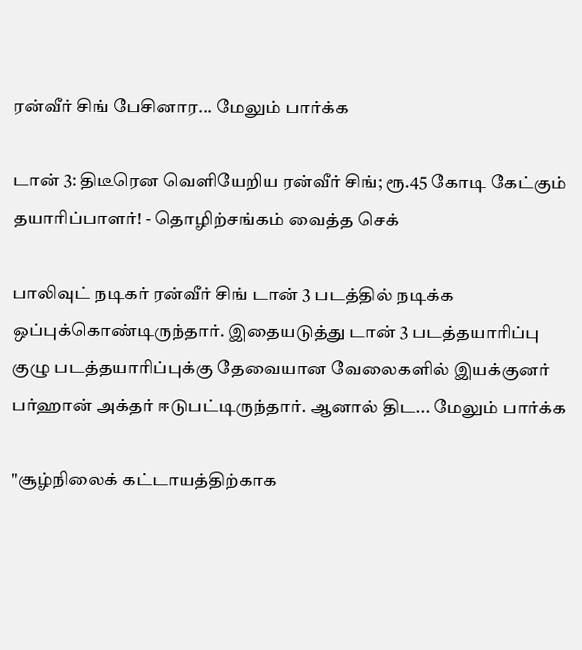ரன்வீர் சிங் பேசினார... மேலும் பார்க்க

டான் 3: திடீரென வெளியேறிய ரன்வீர் சிங்; ரூ.45 கோடி கேட்கும் தயாரிப்பாளர்! - தொழிற்சங்கம் வைத்த செக்

பாலிவுட் நடிகர் ரன்வீர் சிங் டான் 3 படத்தில் நடிக்க ஒப்புக்கொண்டிருந்தார். இதையடுத்து டான் 3 படத்தயாரிப்பு குழு படத்தயாரிப்புக்கு தேவையான வேலைகளில் இயக்குனர் பர்ஹான் அக்தர் ஈடுபட்டிருந்தார். ஆனால் திட... மேலும் பார்க்க

"சூழ்நிலைக் கட்டாயத்திற்காக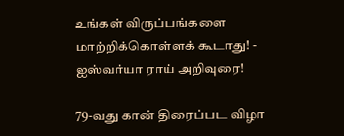உங்கள் விருப்பங்களை மாற்றிக்கொள்ளக் கூடாது! - ஐஸ்வர்யா ராய் அறிவுரை!

79-வது கான் திரைப்பட விழா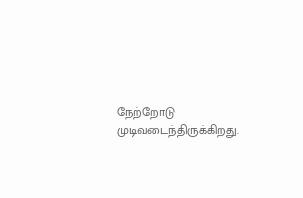நேற்றோடு முடிவடைந்திருக்கிறது.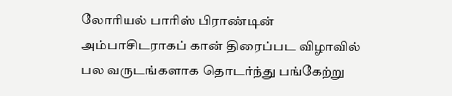லோரியல் பாரிஸ் பிராண்டின் அம்பாசிடராகப் கான் திரைப்பட விழாவில் பல வருடங்களாக தொடர்ந்து பங்கேற்று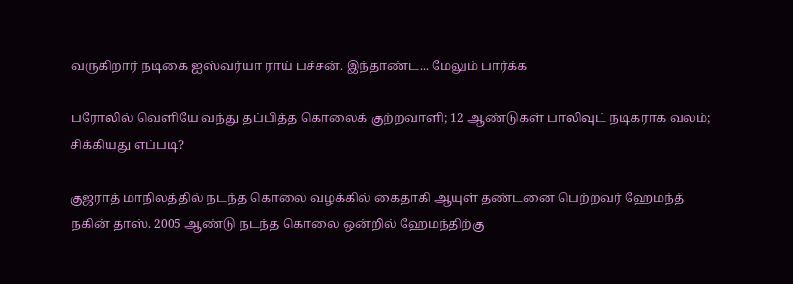வருகிறார் நடிகை ஐஸ்வர்யா ராய் பச்சன். இந்தாண்ட... மேலும் பார்க்க

பரோலில் வெளியே வந்து தப்பித்த கொலைக் குற்றவாளி; 12 ஆண்டுகள் பாலிவுட் நடிகராக வலம்; சிக்கியது எப்படி?

குஜராத் மாநிலத்தில் நடந்த கொலை வழக்கில் கைதாகி ஆயுள் தண்டனை பெற்றவர் ஹேமந்த் நகின் தாஸ். 2005 ஆண்டு நடந்த கொலை ஒன்றில் ஹேமந்திற்கு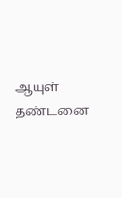ஆயுள் தண்டனை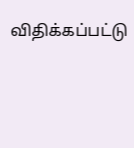விதிக்கப்பட்டு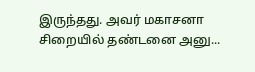இருந்தது. அவர் மகாசனா சிறையில் தண்டனை அனு...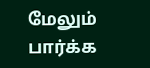மேலும் பார்க்க